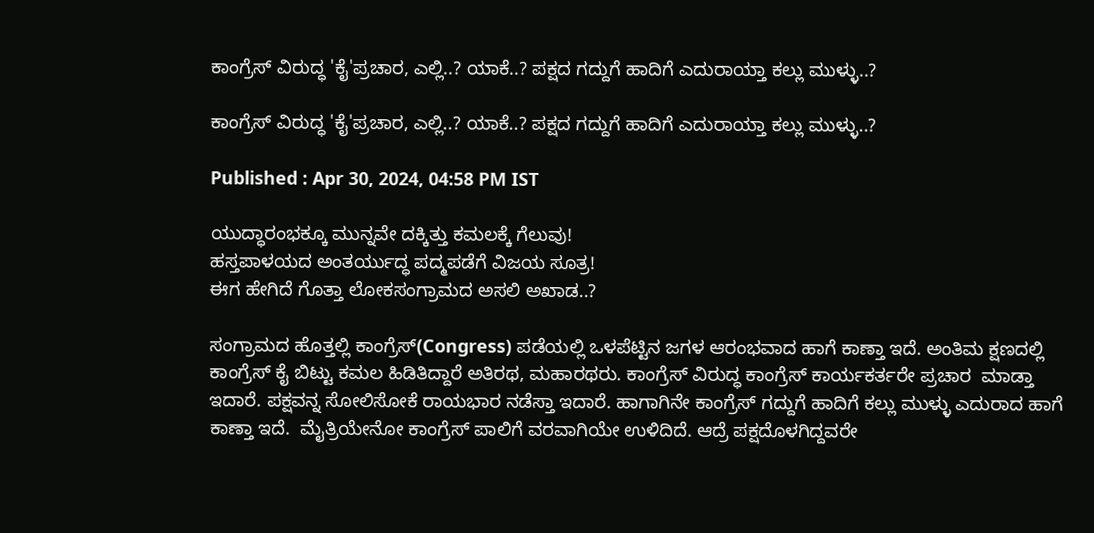ಕಾಂಗ್ರೆಸ್ ವಿರುದ್ಧ 'ಕೈ'ಪ್ರಚಾರ, ಎಲ್ಲಿ..? ಯಾಕೆ..? ಪಕ್ಷದ ಗದ್ದುಗೆ ಹಾದಿಗೆ ಎದುರಾಯ್ತಾ ಕಲ್ಲು ಮುಳ್ಳು..?

ಕಾಂಗ್ರೆಸ್ ವಿರುದ್ಧ 'ಕೈ'ಪ್ರಚಾರ, ಎಲ್ಲಿ..? ಯಾಕೆ..? ಪಕ್ಷದ ಗದ್ದುಗೆ ಹಾದಿಗೆ ಎದುರಾಯ್ತಾ ಕಲ್ಲು ಮುಳ್ಳು..?

Published : Apr 30, 2024, 04:58 PM IST

ಯುದ್ಧಾರಂಭಕ್ಕೂ ಮುನ್ನವೇ ದಕ್ಕಿತ್ತು ಕಮಲಕ್ಕೆ ಗೆಲುವು!
ಹಸ್ತಪಾಳಯದ ಅಂತರ್ಯುದ್ಧ ಪದ್ಮಪಡೆಗೆ ವಿಜಯ ಸೂತ್ರ!
ಈಗ ಹೇಗಿದೆ ಗೊತ್ತಾ ಲೋಕಸಂಗ್ರಾಮದ ಅಸಲಿ ಅಖಾಡ..?

ಸಂಗ್ರಾಮದ ಹೊತ್ತಲ್ಲಿ ಕಾಂಗ್ರೆಸ್(Congress) ಪಡೆಯಲ್ಲಿ ಒಳಪೆಟ್ಟಿನ ಜಗಳ ಆರಂಭವಾದ ಹಾಗೆ ಕಾಣ್ತಾ ಇದೆ. ಅಂತಿಮ ಕ್ಷಣದಲ್ಲಿ ಕಾಂಗ್ರೆಸ್ ಕೈ ಬಿಟ್ಟು ಕಮಲ ಹಿಡಿತಿದ್ದಾರೆ ಅತಿರಥ, ಮಹಾರಥರು. ಕಾಂಗ್ರೆಸ್ ವಿರುದ್ಧ ಕಾಂಗ್ರೆಸ್ ಕಾರ್ಯಕರ್ತರೇ ಪ್ರಚಾರ  ಮಾಡ್ತಾ ಇದಾರೆ. ಪಕ್ಷವನ್ನ ಸೋಲಿಸೋಕೆ ರಾಯಭಾರ ನಡೆಸ್ತಾ ಇದಾರೆ. ಹಾಗಾಗಿನೇ ಕಾಂಗ್ರೆಸ್ ಗದ್ದುಗೆ ಹಾದಿಗೆ ಕಲ್ಲು ಮುಳ್ಳು ಎದುರಾದ ಹಾಗೆ ಕಾಣ್ತಾ ಇದೆ.  ಮೈತ್ರಿಯೇನೋ ಕಾಂಗ್ರೆಸ್ ಪಾಲಿಗೆ ವರವಾಗಿಯೇ ಉಳಿದಿದೆ. ಆದ್ರೆ ಪಕ್ಷದೊಳಗಿದ್ದವರೇ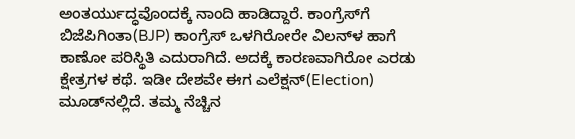ಅಂತರ್ಯುದ್ಧವೊಂದಕ್ಕೆ ನಾಂದಿ ಹಾಡಿದ್ದಾರೆ. ಕಾಂಗ್ರೆಸ್‌ಗೆ  ಬಿಜೆಪಿಗಿಂತಾ(BJP) ಕಾಂಗ್ರೆಸ್ ಒಳಗಿರೋರೇ ವಿಲನ್‌ಳ ಹಾಗೆ ಕಾಣೋ ಪರಿಸ್ಥಿತಿ ಎದುರಾಗಿದೆ. ಅದಕ್ಕೆ ಕಾರಣವಾಗಿರೋ ಎರಡು ಕ್ಷೇತ್ರಗಳ ಕಥೆ. ಇಡೀ ದೇಶವೇ ಈಗ ಎಲೆಕ್ಷನ್(Election) ಮೂಡ್‌ನಲ್ಲಿದೆ. ತಮ್ಮ ನೆಚ್ಚಿನ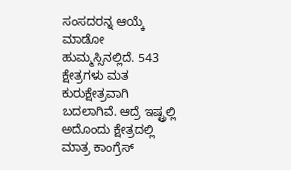ಸಂಸದರನ್ನ ಆಯ್ಕೆ ಮಾಡೋ ಹುಮ್ಮಸ್ಸಿನಲ್ಲಿದೆ. 543 ಕ್ಷೇತ್ರಗಳು ಮತ ಕುರುಕ್ಷೇತ್ರವಾಗಿ ಬದಲಾಗಿವೆ. ಆದ್ರೆ ಇಷ್ಟ್ರಲ್ಲಿ ಅದೊಂದು ಕ್ಷೇತ್ರದಲ್ಲಿ ಮಾತ್ರ ಕಾಂಗ್ರೆಸ್‌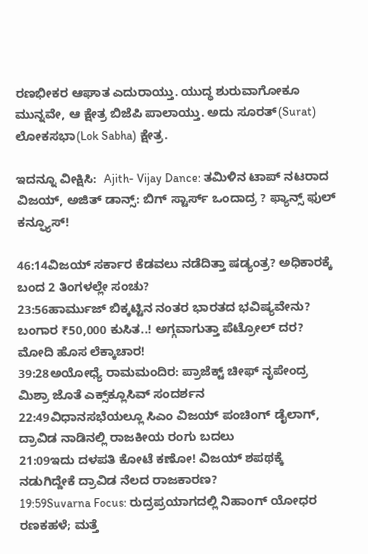ರಣಭೀಕರ ಆಘಾತ ಎದುರಾಯ್ತು. ಯುದ್ಧ ಶುರುವಾಗೋಕೂ ಮುನ್ನವೇ, ಆ ಕ್ಷೇತ್ರ ಬಿಜೆಪಿ ಪಾಲಾಯ್ತು. ಅದು ಸೂರತ್(Surat) ಲೋಕಸಭಾ(Lok Sabha) ಕ್ಷೇತ್ರ.

ಇದನ್ನೂ ವೀಕ್ಷಿಸಿ:  Ajith- Vijay Dance: ತಮಿಳಿನ ಟಾಪ್ ನಟರಾದ ವಿಜಯ್, ಅಜಿತ್ ಡಾನ್ಸ್: ಬಿಗ್ ಸ್ಟಾರ್ಸ್ ಒಂದಾದ್ರ ? ಫ್ಯಾನ್ಸ್‌ ಫುಲ್‌ ಕನ್ಫ್ಯೂಸ್!

46:14ವಿಜಯ್ ಸರ್ಕಾರ ಕೆಡವಲು ನಡೆದಿತ್ತಾ ಷಡ್ಯಂತ್ರ? ಅಧಿಕಾರಕ್ಕೆ ಬಂದ 2 ತಿಂಗಳಲ್ಲೇ ಸಂಚು?
23:56ಹಾರ್ಮುಜ್ ಬಿಕ್ಕಟ್ಟಿನ ನಂತರ ಭಾರತದ ಭವಿಷ್ಯವೇನು? ಬಂಗಾರ ₹50,000 ಕುಸಿತ..! ಅಗ್ಗವಾಗುತ್ತಾ ಪೆಟ್ರೋಲ್ ದರ? ಮೋದಿ ಹೊಸ ಲೆಕ್ಕಾಚಾರ!
39:28ಅಯೋಧ್ಯೆ ರಾಮಮಂದಿರ: ಪ್ರಾಜೆಕ್ಟ್ ಚೀಫ್ ನೃಪೇಂದ್ರ ಮಿಶ್ರಾ ಜೊತೆ ಎಕ್ಸ್‌ಕ್ಲೂಸಿವ್ ಸಂದರ್ಶನ
22:49ವಿಧಾನಸಭೆಯಲ್ಲೂ ಸಿಎಂ ವಿಜಯ್ ಪಂಚಿಂಗ್ ಡೈಲಾಗ್, ದ್ರಾವಿಡ ನಾಡಿನಲ್ಲಿ ರಾಜಕೀಯ ರಂಗು ಬದಲು
21:09ಇದು ದಳಪತಿ ಕೋಟೆ ಕಣೋ! ವಿಜಯ್ ಶಪಥಕ್ಕೆ ನಡುಗಿದ್ದೇಕೆ ದ್ರಾವಿಡ ನೆಲದ ರಾಜಕಾರಣ?
19:59Suvarna Focus: ರುದ್ರಪ್ರಯಾಗದಲ್ಲಿ ನಿಹಾಂಗ್ ಯೋಧರ ರಣಕಹಳೆ; ಮತ್ತೆ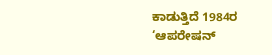ಕಾಡುತ್ತಿದೆ 1984ರ ‘ಆಪರೇಷನ್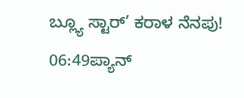ಬ್ಲ್ಯೂ ಸ್ಟಾರ್’ ಕರಾಳ ನೆನಪು!
06:49ಪ್ಯಾನ್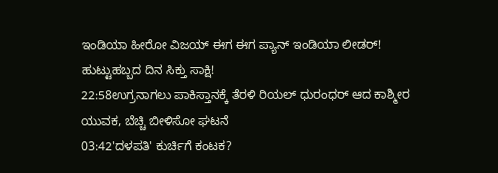ಇಂಡಿಯಾ ಹೀರೋ ವಿಜಯ್ ಈಗ ಈಗ ಪ್ಯಾನ್ ಇಂಡಿಯಾ ಲೀಡರ್! ಹುಟ್ಟುಹಬ್ಬದ ದಿನ ಸಿಕ್ತು ಸಾಕ್ಷಿ!
22:58ಉಗ್ರನಾಗಲು ಪಾಕಿಸ್ತಾನಕ್ಕೆ ತೆರಳಿ ರಿಯಲ್ ಧುರಂಧರ್ ಆದ ಕಾಶ್ಮೀರ ಯುವಕ, ಬೆಚ್ಚಿ ಬೀಳಿಸೋ ಘಟನೆ
03:42'ದಳಪತಿ' ಕುರ್ಚಿಗೆ ಕಂಟಕ?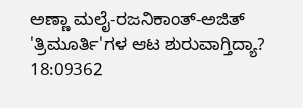ಅಣ್ಣಾ ಮಲೈ-ರಜನಿಕಾಂತ್-ಅಜಿತ್ 'ತ್ರಿಮೂರ್ತಿ'ಗಳ ಆಟ ಶುರುವಾಗ್ತಿದ್ಯಾ?
18:09362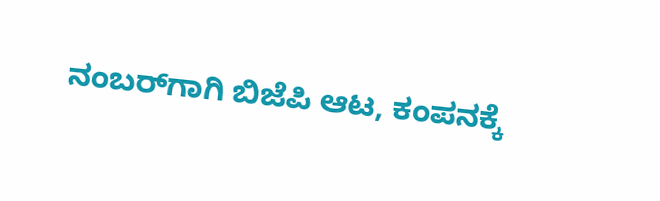ನಂಬರ್‌ಗಾಗಿ ಬಿಜೆಪಿ ಆಟ, ಕಂಪನಕ್ಕೆ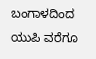ಬಂಗಾಳದಿಂದ ಯುಪಿ ವರೆಗೂ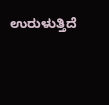ಉರುಳುತ್ತಿದೆ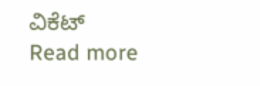ವಿಕೆಟ್
Read more